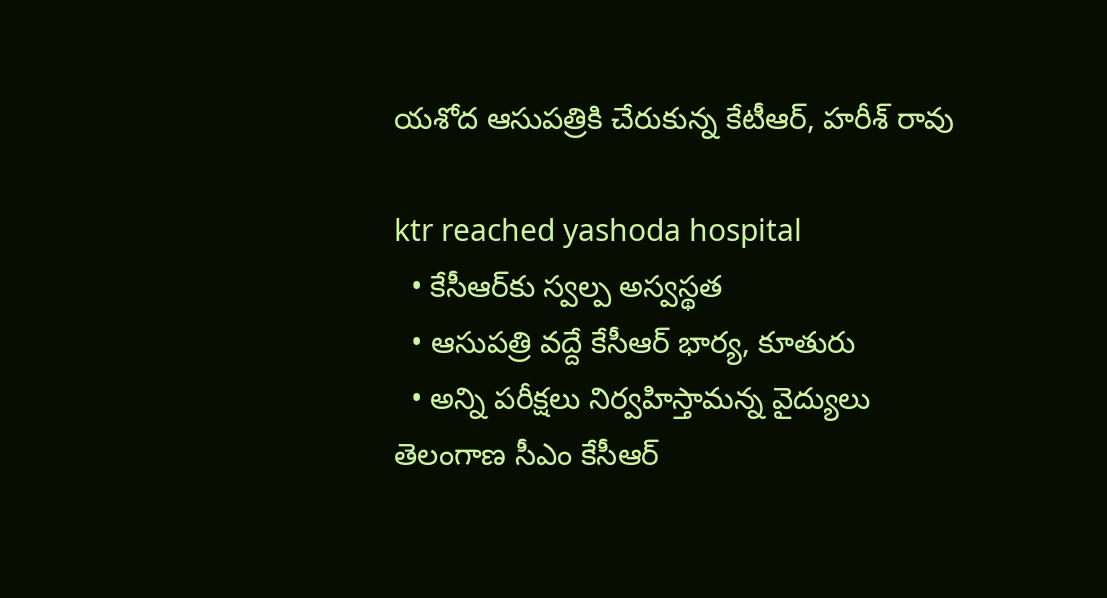య‌శోద ఆసుప‌త్రికి చేరుకున్న‌ కేటీఆర్, హ‌రీశ్ రావు

ktr reached yashoda hospital
  • కేసీఆర్‌కు స్వ‌ల్ప అస్వ‌స్థ‌త
  • ఆసుప‌త్రి వ‌ద్దే కేసీఆర్ భార్య, కూతురు
  • అన్ని ప‌రీక్ష‌లు నిర్వ‌హిస్తామ‌న్న వైద్యులు
తెలంగాణ సీఎం కేసీఆర్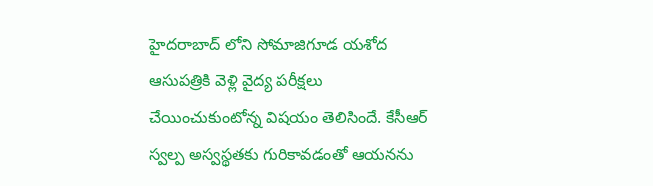హైదరాబాద్ లోని సోమాజిగూడ‌ యశోద ఆసుప‌త్రికి వెళ్లి వైద్య ప‌రీక్ష‌లు చేయించుకుంటోన్న విష‌యం తెలిసిందే. కేసీఆర్ స్వ‌ల్ప అస్వ‌స్థ‌త‌కు గురికావ‌డంతో ఆయ‌న‌ను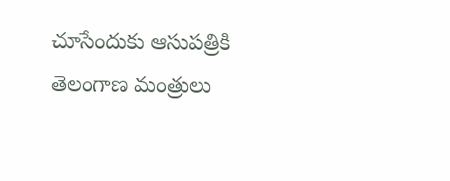చూసేందుకు ఆసుప‌త్రికి తెలంగాణ మంత్రులు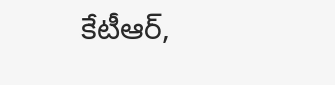కేటీఆర్,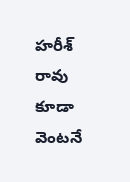హ‌రీశ్ రావు కూడా వెంట‌నే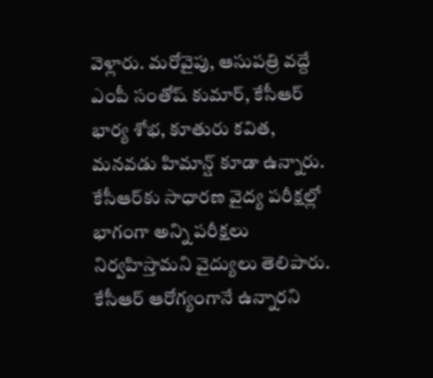వెళ్లారు. మ‌రోవైపు, ఆసుప‌త్రి వ‌ద్దే ఎంపీ సంతోష్ కుమార్‌, కేసీఆర్ భార్య శోభ, కూతురు క‌విత‌, మ‌న‌వ‌డు హిమాన్ష్ కూడా ఉన్నారు. కేసీఆర్‌కు సాధార‌ణ వైద్య ప‌రీక్ష‌ల్లో భాగంగా అన్ని ప‌రీక్ష‌లు నిర్వ‌హిస్తామ‌ని వైద్యులు తెలిపారు. కేసీఆర్ ఆరోగ్యంగానే ఉన్నార‌ని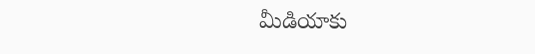మీడియాకు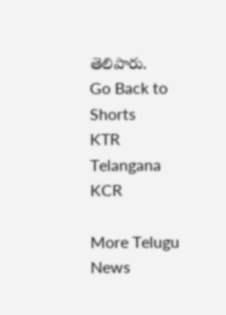తెలిపారు.
Go Back to Shorts
KTR
Telangana
KCR

More Telugu News